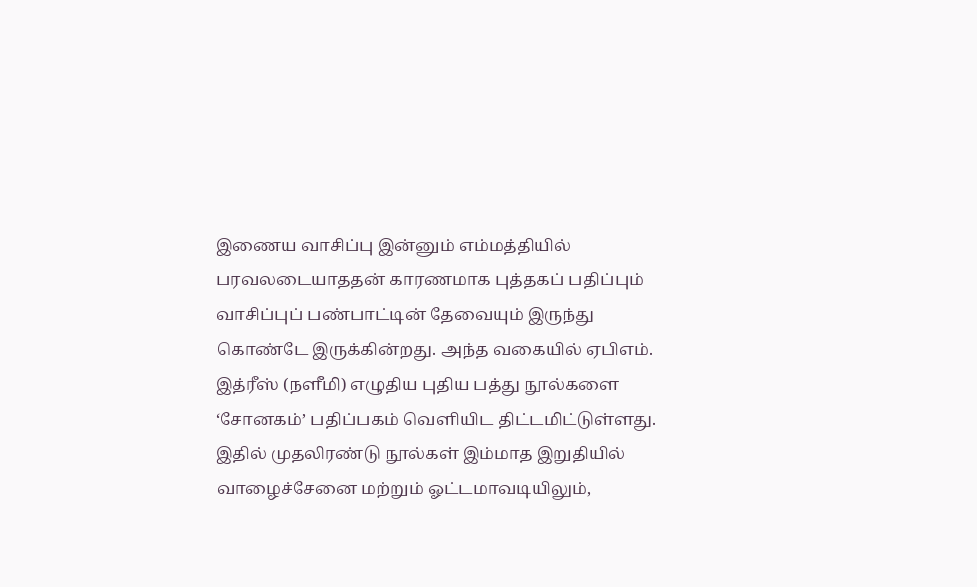இணைய வாசிப்பு இன்னும் எம்மத்தியில் பரவலடையாததன் காரணமாக புத்தகப் பதிப்பும் வாசிப்புப் பண்பாட்டின் தேவையும் இருந்து கொண்டே இருக்கின்றது. அந்த வகையில் ஏபிஎம். இத்ரீஸ் (நளீமி) எழுதிய புதிய பத்து நூல்களை ‘சோனகம்’ பதிப்பகம் வெளியிட திட்டமிட்டுள்ளது.
இதில் முதலிரண்டு நூல்கள் இம்மாத இறுதியில் வாழைச்சேனை மற்றும் ஓட்டமாவடியிலும்,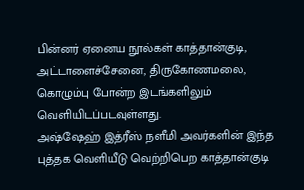பின்னர் ஏனைய நூல்கள் காத்தான்குடி, அட்டாளைச்சேனை, திருகோணமலை, கொழும்பு போன்ற இடங்களிலும் வெளியிடப்படவுள்ளது.
அஷ்ஷேஹ் இத்ரீஸ் நளீமி அவர்களின் இந்த புத்தக வெளியீடு வெற்றிபெற காத்தான்குடி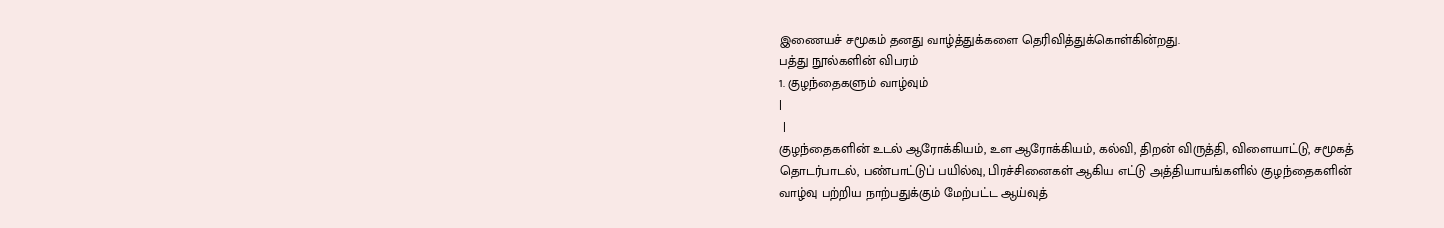இணையச் சமூகம் தனது வாழ்த்துக்களை தெரிவித்துக்கொள்கின்றது.
பத்து நூல்களின் விபரம்
1. குழந்தைகளும் வாழ்வும்
|
 |
குழந்தைகளின் உடல் ஆரோக்கியம், உள ஆரோக்கியம், கல்வி, திறன் விருத்தி, விளையாட்டு, சமூகத் தொடர்பாடல், பண்பாட்டுப் பயில்வு, பிரச்சினைகள் ஆகிய எட்டு அத்தியாயங்களில் குழந்தைகளின் வாழ்வு பற்றிய நாற்பதுக்கும் மேற்பட்ட ஆய்வுத்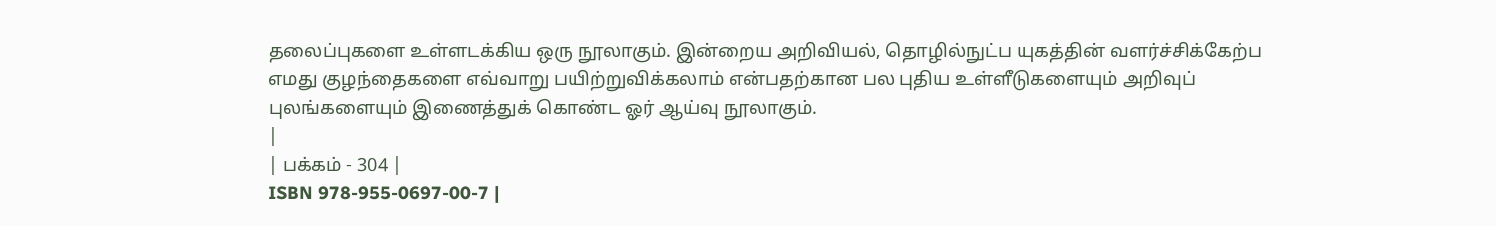தலைப்புகளை உள்ளடக்கிய ஒரு நூலாகும். இன்றைய அறிவியல், தொழில்நுட்ப யுகத்தின் வளர்ச்சிக்கேற்ப எமது குழந்தைகளை எவ்வாறு பயிற்றுவிக்கலாம் என்பதற்கான பல புதிய உள்ளீடுகளையும் அறிவுப் புலங்களையும் இணைத்துக் கொண்ட ஓர் ஆய்வு நூலாகும்.
|
| பக்கம் - 304 |
ISBN 978-955-0697-00-7 |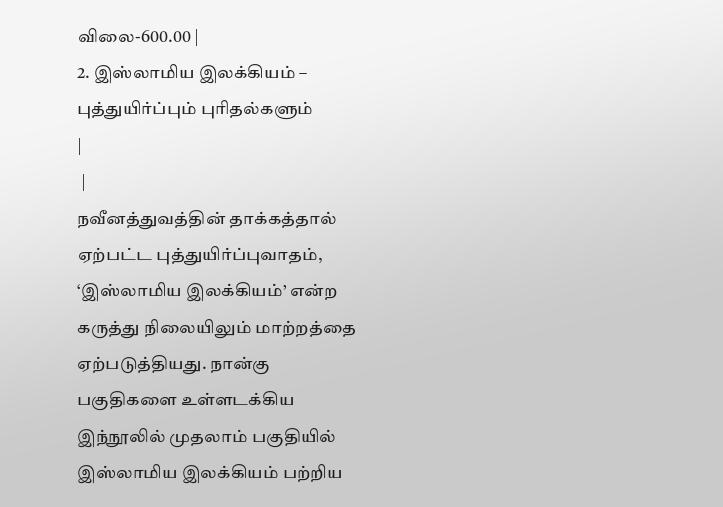விலை-600.00 |
2. இஸ்லாமிய இலக்கியம் – புத்துயிர்ப்பும் புரிதல்களும்
|
 |
நவீனத்துவத்தின் தாக்கத்தால் ஏற்பட்ட புத்துயிர்ப்புவாதம், ‘இஸ்லாமிய இலக்கியம்’ என்ற கருத்து நிலையிலும் மாற்றத்தை ஏற்படுத்தியது. நான்கு பகுதிகளை உள்ளடக்கிய இந்நூலில் முதலாம் பகுதியில் இஸ்லாமிய இலக்கியம் பற்றிய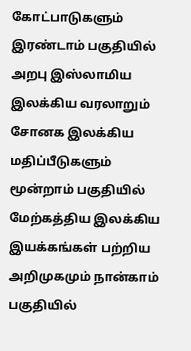கோட்பாடுகளும் இரண்டாம் பகுதியில் அறபு இஸ்லாமிய இலக்கிய வரலாறும் சோனக இலக்கிய மதிப்பீடுகளும் மூன்றாம் பகுதியில் மேற்கத்திய இலக்கிய இயக்கங்கள் பற்றிய அறிமுகமும் நான்காம் பகுதியில்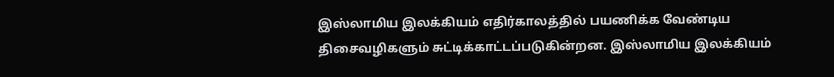இஸ்லாமிய இலக்கியம் எதிர்காலத்தில் பயணிக்க வேண்டிய திசைவழிகளும் சுட்டிக்காட்டப்படுகின்றன. இஸ்லாமிய இலக்கியம்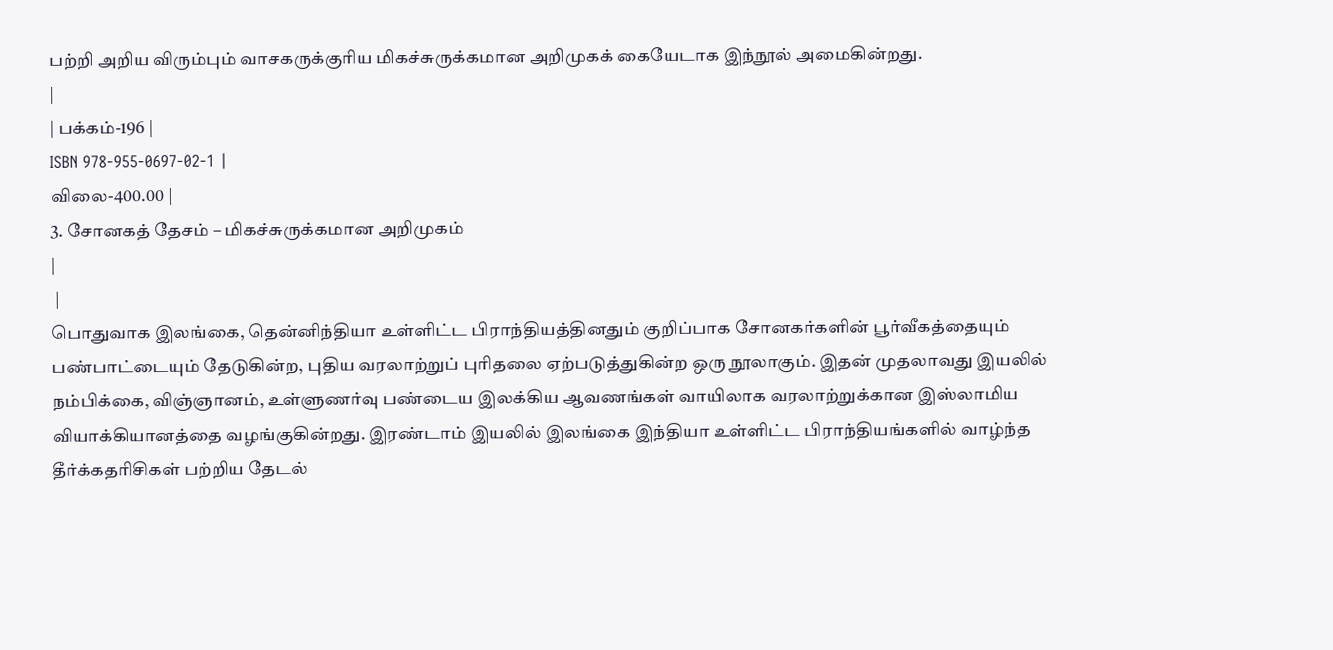பற்றி அறிய விரும்பும் வாசகருக்குரிய மிகச்சுருக்கமான அறிமுகக் கையேடாக இந்நூல் அமைகின்றது.
|
| பக்கம்-196 |
ISBN 978-955-0697-02-1 |
விலை-400.00 |
3. சோனகத் தேசம் – மிகச்சுருக்கமான அறிமுகம்
|
 |
பொதுவாக இலங்கை, தென்னிந்தியா உள்ளிட்ட பிராந்தியத்தினதும் குறிப்பாக சோனகர்களின் பூர்வீகத்தையும் பண்பாட்டையும் தேடுகின்ற, புதிய வரலாற்றுப் புரிதலை ஏற்படுத்துகின்ற ஒரு நூலாகும். இதன் முதலாவது இயலில் நம்பிக்கை, விஞ்ஞானம், உள்ளுணர்வு பண்டைய இலக்கிய ஆவணங்கள் வாயிலாக வரலாற்றுக்கான இஸ்லாமிய வியாக்கியானத்தை வழங்குகின்றது. இரண்டாம் இயலில் இலங்கை இந்தியா உள்ளிட்ட பிராந்தியங்களில் வாழ்ந்த தீர்க்கதரிசிகள் பற்றிய தேடல்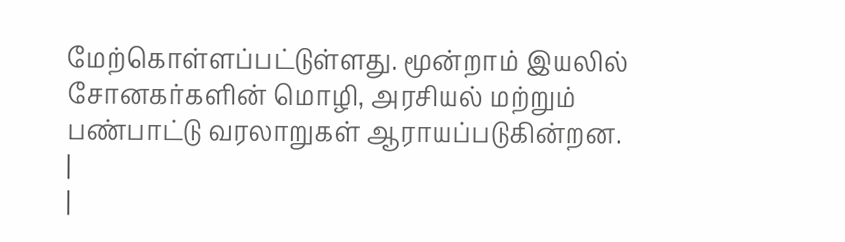மேற்கொள்ளப்பட்டுள்ளது. மூன்றாம் இயலில் சோனகர்களின் மொழி, அரசியல் மற்றும் பண்பாட்டு வரலாறுகள் ஆராயப்படுகின்றன.
|
|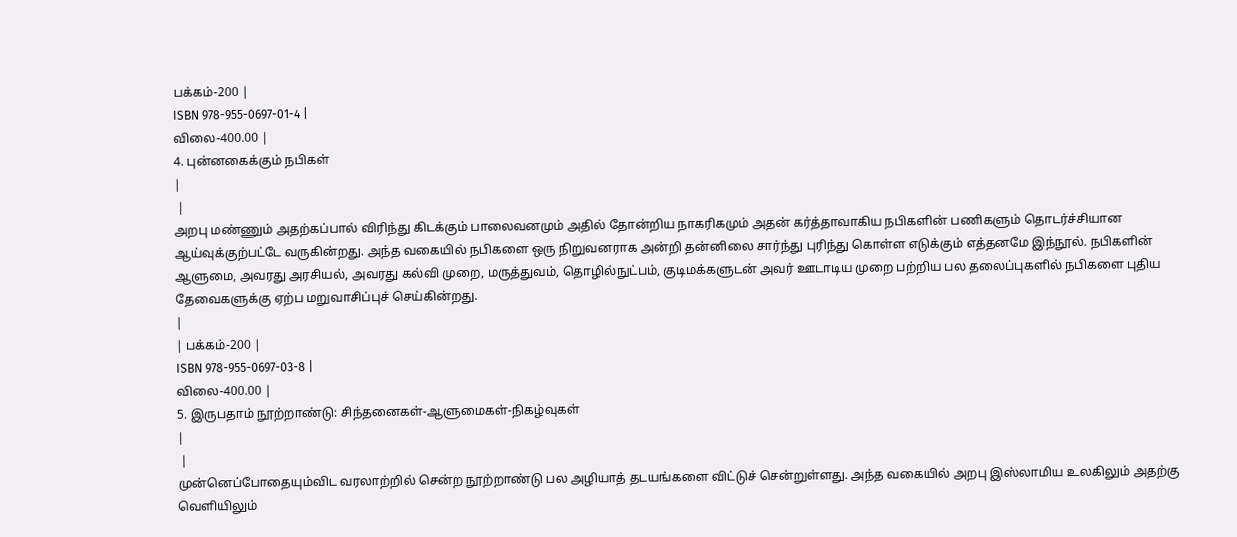பக்கம்-200 |
ISBN 978-955-0697-01-4 |
விலை-400.00 |
4. புன்னகைக்கும் நபிகள்
|
 |
அறபு மண்ணும் அதற்கப்பால் விரிந்து கிடக்கும் பாலைவனமும் அதில் தோன்றிய நாகரிகமும் அதன் கர்த்தாவாகிய நபிகளின் பணிகளும் தொடர்ச்சியான ஆய்வுக்குற்பட்டே வருகின்றது. அந்த வகையில் நபிகளை ஒரு நிறுவனராக அன்றி தன்னிலை சார்ந்து புரிந்து கொள்ள எடுக்கும் எத்தனமே இந்நூல். நபிகளின் ஆளுமை, அவரது அரசியல், அவரது கல்வி முறை, மருத்துவம், தொழில்நுட்பம், குடிமக்களுடன் அவர் ஊடாடிய முறை பற்றிய பல தலைப்புகளில் நபிகளை புதிய தேவைகளுக்கு ஏற்ப மறுவாசிப்புச் செய்கின்றது.
|
| பக்கம்-200 |
ISBN 978-955-0697-03-8 |
விலை-400.00 |
5. இருபதாம் நூற்றாண்டு: சிந்தனைகள்-ஆளுமைகள்-நிகழ்வுகள்
|
 |
முன்னெப்போதையும்விட வரலாற்றில் சென்ற நூற்றாண்டு பல அழியாத் தடயங்களை விட்டுச் சென்றுள்ளது. அந்த வகையில் அறபு இஸ்லாமிய உலகிலும் அதற்கு வெளியிலும்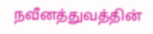நவீனத்துவத்தின்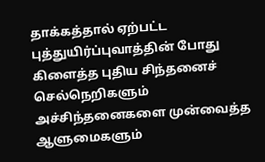தாக்கத்தால் ஏற்பட்ட புத்துயிர்ப்புவாத்தின் போது கிளைத்த புதிய சிந்தனைச் செல்நெறிகளும் அச்சிந்தனைகளை முன்வைத்த ஆளுமைகளும்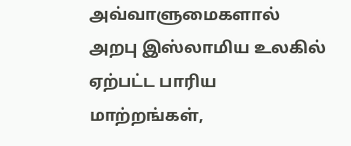அவ்வாளுமைகளால் அறபு இஸ்லாமிய உலகில் ஏற்பட்ட பாரிய மாற்றங்கள்,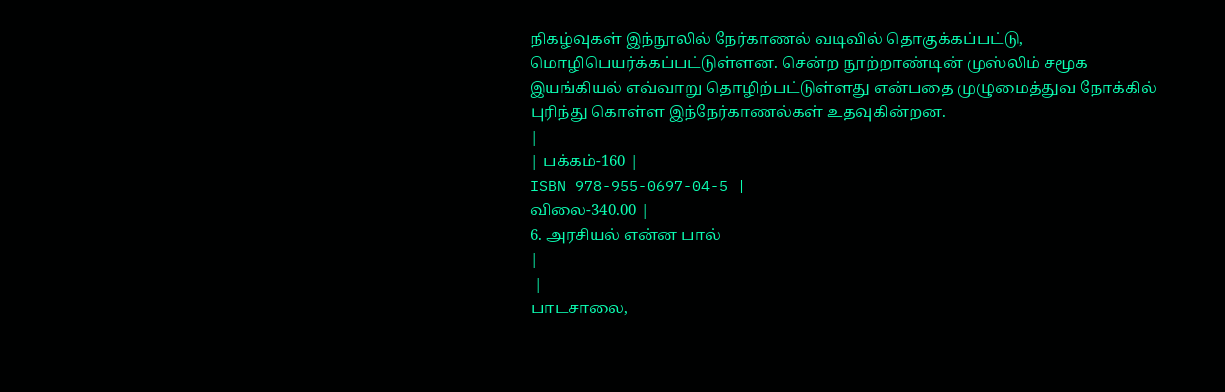நிகழ்வுகள் இந்நூலில் நேர்காணல் வடிவில் தொகுக்கப்பட்டு, மொழிபெயர்க்கப்பட்டுள்ளன. சென்ற நூற்றாண்டின் முஸ்லிம் சமூக இயங்கியல் எவ்வாறு தொழிற்பட்டுள்ளது என்பதை முழுமைத்துவ நோக்கில் புரிந்து கொள்ள இந்நேர்காணல்கள் உதவுகின்றன.
|
| பக்கம்-160 |
ISBN 978-955-0697-04-5 |
விலை-340.00 |
6. அரசியல் என்ன பால்
|
 |
பாடசாலை,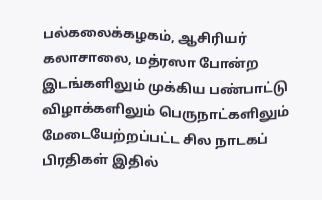பல்கலைக்கழகம், ஆசிரியர் கலாசாலை, மத்ரஸா போன்ற இடங்களிலும் முக்கிய பண்பாட்டு விழாக்களிலும் பெருநாட்களிலும் மேடையேற்றப்பட்ட சில நாடகப் பிரதிகள் இதில்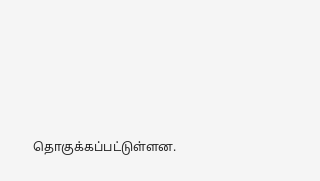தொகுக்கப்பட்டுள்ளன.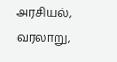அரசியல், வரலாறு,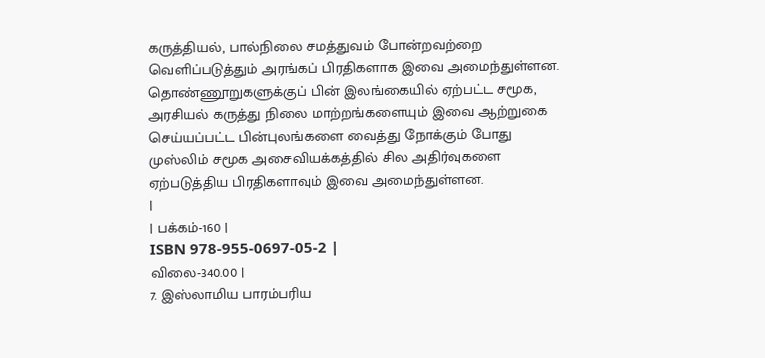கருத்தியல், பால்நிலை சமத்துவம் போன்றவற்றை வெளிப்படுத்தும் அரங்கப் பிரதிகளாக இவை அமைந்துள்ளன. தொண்ணூறுகளுக்குப் பின் இலங்கையில் ஏற்பட்ட சமூக, அரசியல் கருத்து நிலை மாற்றங்களையும் இவை ஆற்றுகை செய்யப்பட்ட பின்புலங்களை வைத்து நோக்கும் போது முஸ்லிம் சமூக அசைவியக்கத்தில் சில அதிர்வுகளை ஏற்படுத்திய பிரதிகளாவும் இவை அமைந்துள்ளன.
|
| பக்கம்-160 |
ISBN 978-955-0697-05-2 |
விலை-340.00 |
7. இஸ்லாமிய பாரம்பரிய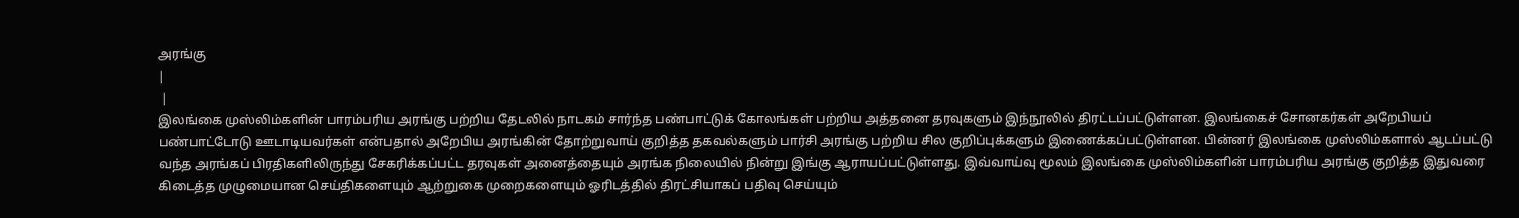அரங்கு
|
 |
இலங்கை முஸ்லிம்களின் பாரம்பரிய அரங்கு பற்றிய தேடலில் நாடகம் சார்ந்த பண்பாட்டுக் கோலங்கள் பற்றிய அத்தனை தரவுகளும் இந்நூலில் திரட்டப்பட்டுள்ளன. இலங்கைச் சோனகர்கள் அறேபியப் பண்பாட்டோடு ஊடாடியவர்கள் என்பதால் அறேபிய அரங்கின் தோற்றுவாய் குறித்த தகவல்களும் பார்சி அரங்கு பற்றிய சில குறிப்புக்களும் இணைக்கப்பட்டுள்ளன. பின்னர் இலங்கை முஸ்லிம்களால் ஆடப்பட்டு வந்த அரங்கப் பிரதிகளிலிருந்து சேகரிக்கப்பட்ட தரவுகள் அனைத்தையும் அரங்க நிலையில் நின்று இங்கு ஆராயப்பட்டுள்ளது. இவ்வாய்வு மூலம் இலங்கை முஸ்லிம்களின் பாரம்பரிய அரங்கு குறித்த இதுவரை கிடைத்த முழுமையான செய்திகளையும் ஆற்றுகை முறைகளையும் ஓரிடத்தில் திரட்சியாகப் பதிவு செய்யும்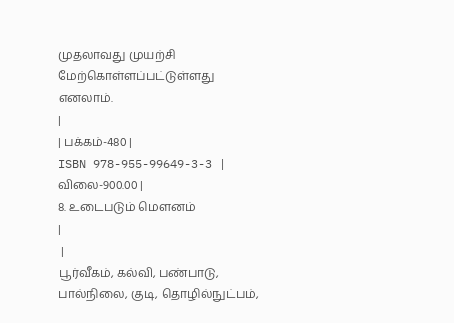முதலாவது முயற்சி மேற்கொள்ளப்பட்டுள்ளது எனலாம்.
|
| பக்கம்-480 |
ISBN 978-955-99649-3-3 |
விலை-900.00 |
8. உடைபடும் மௌனம்
|
 |
பூர்வீகம், கல்வி, பண்பாடு, பால்நிலை, குடி, தொழில்நுட்பம்,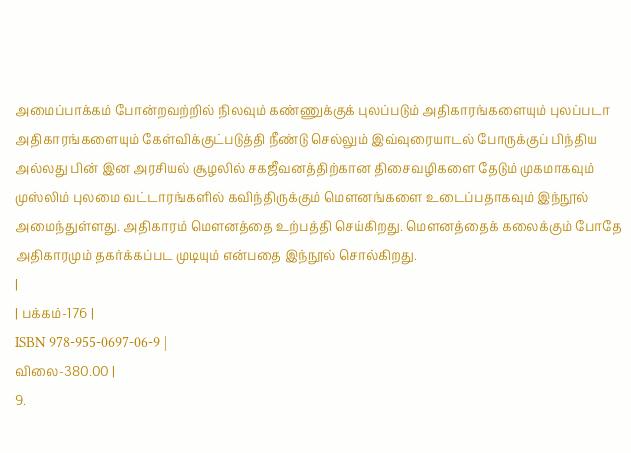அமைப்பாக்கம் போன்றவற்றில் நிலவும் கண்ணுக்குக் புலப்படும் அதிகாரங்களையும் புலப்படா அதிகாரங்களையும் கேள்விக்குட்படுத்தி நீண்டு செல்லும் இவ்வுரையாடல் போருக்குப் பிந்திய அல்லது பின் இன அரசியல் சூழலில் சகஜீவனத்திற்கான திசைவழிகளை தேடும் முகமாகவும் முஸ்லிம் புலமை வட்டாரங்களில் கவிந்திருக்கும் மௌனங்களை உடைப்பதாகவும் இந்நூல் அமைந்துள்ளது. அதிகாரம் மௌனத்தை உற்பத்தி செய்கிறது. மௌனத்தைக் கலைக்கும் போதே அதிகாரமும் தகர்க்கப்பட முடியும் என்பதை இந்நூல் சொல்கிறது.
|
| பக்கம்-176 |
ISBN 978-955-0697-06-9 |
விலை-380.00 |
9.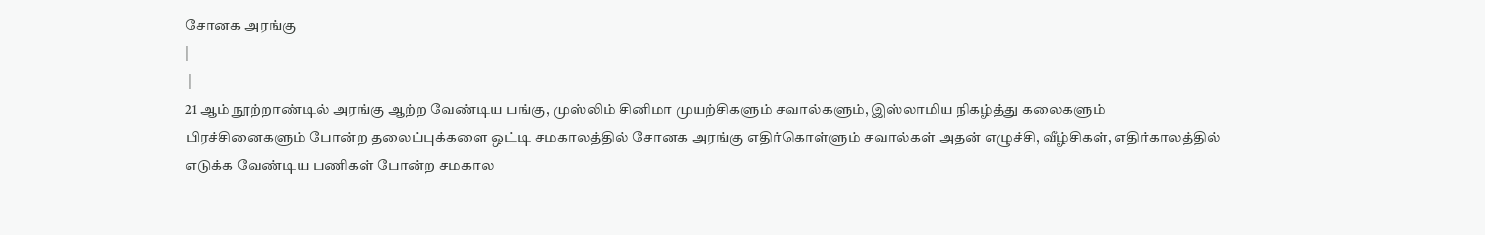சோனக அரங்கு
|
 |
21 ஆம் நூற்றாண்டில் அரங்கு ஆற்ற வேண்டிய பங்கு, முஸ்லிம் சினிமா முயற்சிகளும் சவால்களும், இஸ்லாமிய நிகழ்த்து கலைகளும் பிரச்சினைகளும் போன்ற தலைப்புக்களை ஒட்டி சமகாலத்தில் சோனக அரங்கு எதிர்கொள்ளும் சவால்கள் அதன் எழுச்சி, வீழ்சிகள், எதிர்காலத்தில் எடுக்க வேண்டிய பணிகள் போன்ற சமகால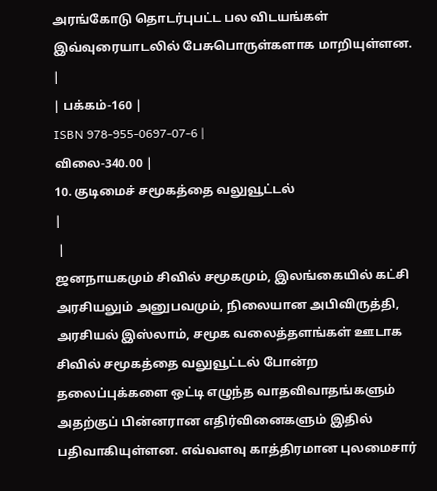அரங்கோடு தொடர்புபட்ட பல விடயங்கள் இவ்வுரையாடலில் பேசுபொருள்களாக மாறியுள்ளன.
|
| பக்கம்-160 |
ISBN 978-955-0697-07-6 |
விலை-340.00 |
10. குடிமைச் சமூகத்தை வலுவூட்டல்
|
 |
ஜனநாயகமும் சிவில் சமூகமும், இலங்கையில் கட்சி அரசியலும் அனுபவமும், நிலையான அபிவிருத்தி, அரசியல் இஸ்லாம், சமூக வலைத்தளங்கள் ஊடாக சிவில் சமூகத்தை வலுவூட்டல் போன்ற தலைப்புக்களை ஒட்டி எழுந்த வாதவிவாதங்களும் அதற்குப் பின்னரான எதிர்வினைகளும் இதில் பதிவாகியுள்ளன. எவ்வளவு காத்திரமான புலமைசார்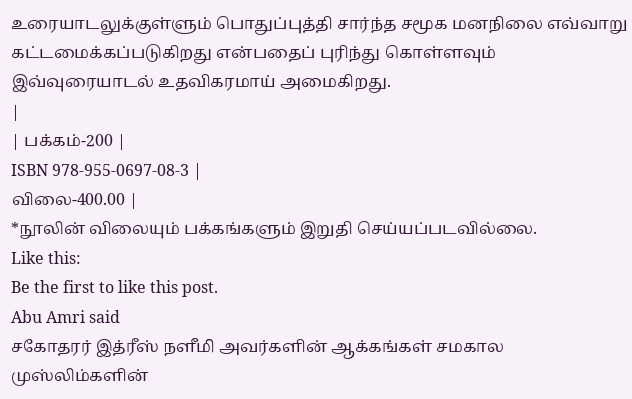உரையாடலுக்குள்ளும் பொதுப்புத்தி சார்ந்த சமூக மனநிலை எவ்வாறு கட்டமைக்கப்படுகிறது என்பதைப் புரிந்து கொள்ளவும் இவ்வுரையாடல் உதவிகரமாய் அமைகிறது.
|
| பக்கம்-200 |
ISBN 978-955-0697-08-3 |
விலை-400.00 |
*நூலின் விலையும் பக்கங்களும் இறுதி செய்யப்படவில்லை.
Like this:
Be the first to like this post.
Abu Amri said
சகோதரர் இத்ரீஸ் நளீமி அவர்களின் ஆக்கங்கள் சமகால முஸ்லிம்களின்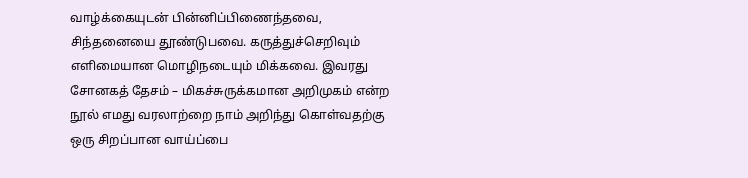வாழ்க்கையுடன் பின்னிப்பிணைந்தவை, சிந்தனையை தூண்டுபவை. கருத்துச்செறிவும் எளிமையான மொழிநடையும் மிக்கவை. இவரது சோனகத் தேசம் – மிகச்சுருக்கமான அறிமுகம் என்ற நூல் எமது வரலாற்றை நாம் அறிந்து கொள்வதற்கு ஒரு சிறப்பான வாய்ப்பை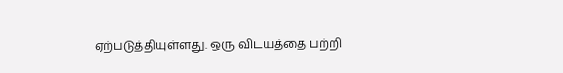ஏற்படுத்தியுள்ளது. ஒரு விடயத்தை பற்றி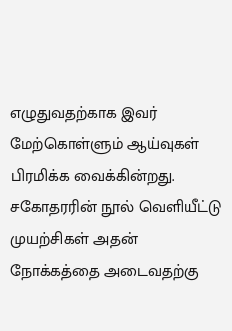எழுதுவதற்காக இவர் மேற்கொள்ளும் ஆய்வுகள் பிரமிக்க வைக்கின்றது.
சகோதரரின் நூல் வெளியீட்டு முயற்சிகள் அதன் நோக்கத்தை அடைவதற்கு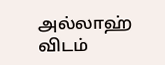அல்லாஹ் விடம்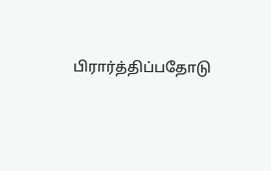பிரார்த்திப்பதோடு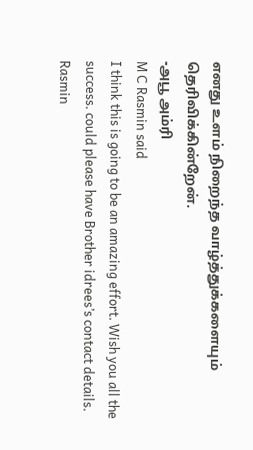எனது உளம் நிறைந்த வாழ்த்துக்களையும் தெரிவிக்கின்றேன்.
-அபூ அம்ரி
M C Rasmin said
I think this is going to be an amazing effort. Wish you all the success. could please have Brother idrees’s contact details.
Rasmin